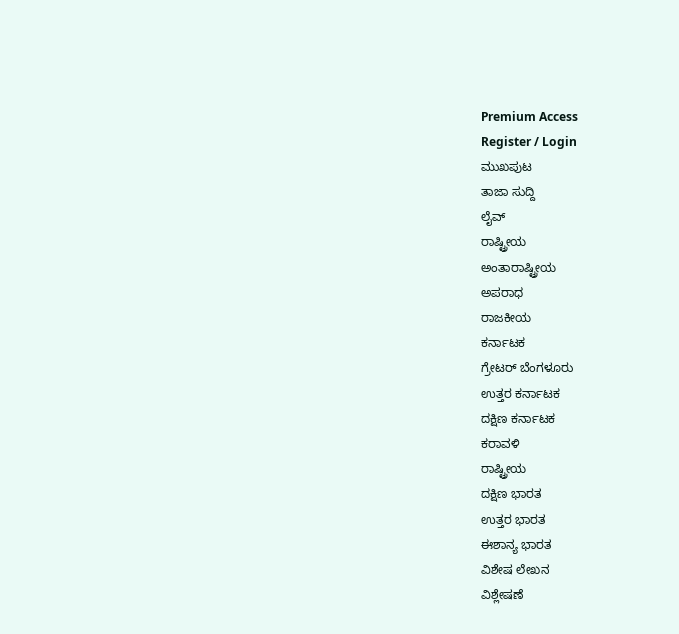Premium Access
Register / Login
ಮುಖಪುಟ
ತಾಜಾ ಸುದ್ದಿ
ಲೈವ್
ರಾಷ್ಟ್ರೀಯ
ಅಂತಾರಾಷ್ಟ್ರೀಯ
ಅಪರಾಧ
ರಾಜಕೀಯ
ಕರ್ನಾಟಕ
ಗ್ರೇಟರ್ ಬೆಂಗಳೂರು
ಉತ್ತರ ಕರ್ನಾಟಕ
ದಕ್ಷಿಣ ಕರ್ನಾಟಕ
ಕರಾವಳಿ
ರಾಷ್ಟ್ರೀಯ
ದಕ್ಷಿಣ ಭಾರತ
ಉತ್ತರ ಭಾರತ
ಈಶಾನ್ಯ ಭಾರತ
ವಿಶೇಷ ಲೇಖನ
ವಿಶ್ಲೇಷಣೆ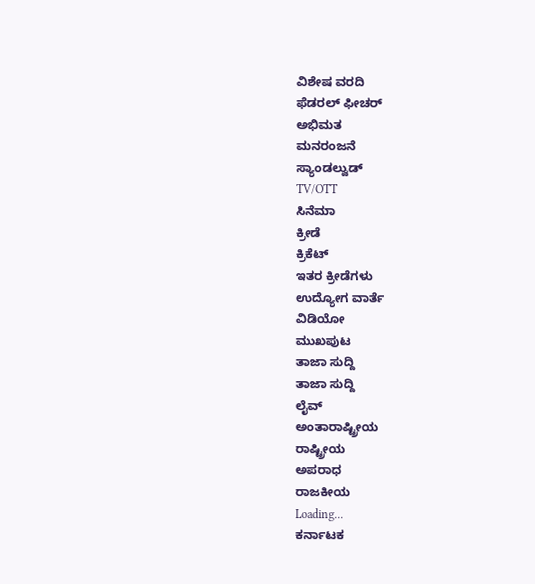ವಿಶೇಷ ವರದಿ
ಫೆಡರಲ್ ಫೀಚರ್
ಅಭಿಮತ
ಮನರಂಜನೆ
ಸ್ಯಾಂಡಲ್ವುಡ್
TV/OTT
ಸಿನೆಮಾ
ಕ್ರೀಡೆ
ಕ್ರಿಕೆಟ್
ಇತರ ಕ್ರೀಡೆಗಳು
ಉದ್ಯೋಗ ವಾರ್ತೆ
ವಿಡಿಯೋ
ಮುಖಪುಟ
ತಾಜಾ ಸುದ್ದಿ
ತಾಜಾ ಸುದ್ದಿ
ಲೈವ್
ಅಂತಾರಾಷ್ಟ್ರೀಯ
ರಾಷ್ಟ್ರೀಯ
ಅಪರಾಧ
ರಾಜಕೀಯ
Loading...
ಕರ್ನಾಟಕ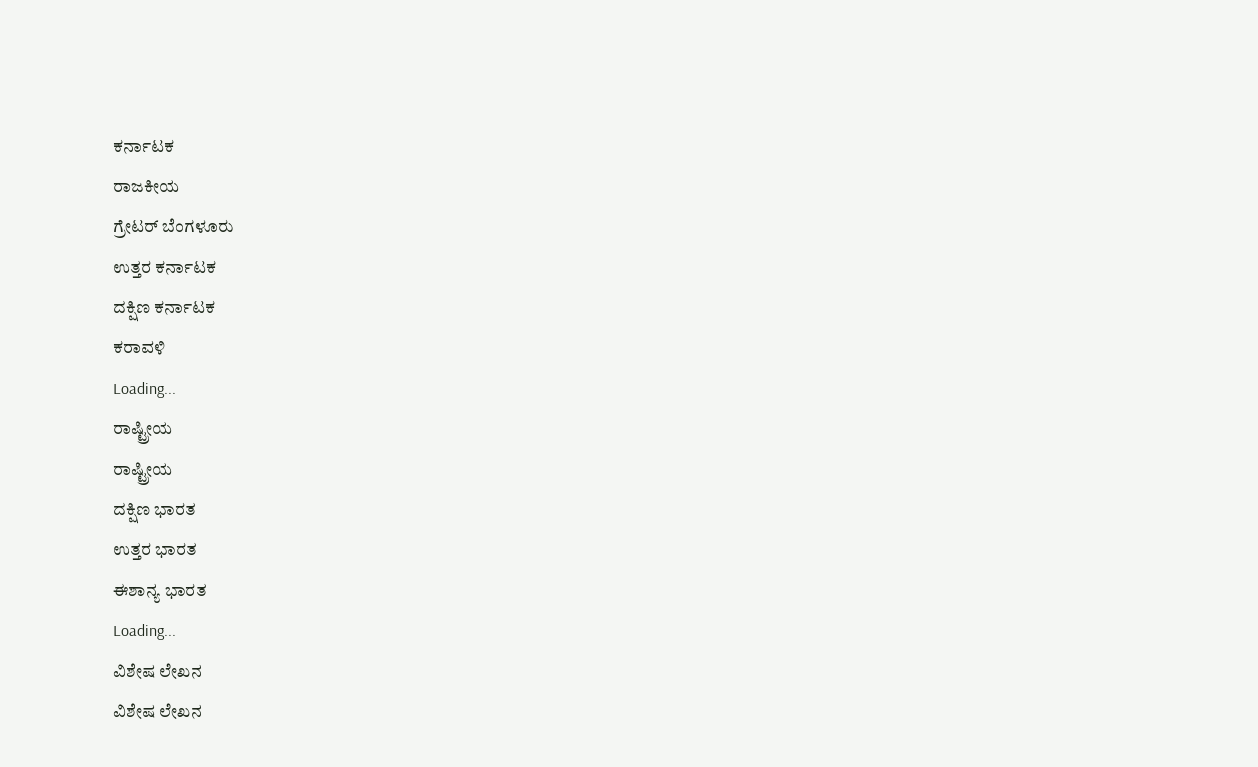ಕರ್ನಾಟಕ
ರಾಜಕೀಯ
ಗ್ರೇಟರ್ ಬೆಂಗಳೂರು
ಉತ್ತರ ಕರ್ನಾಟಕ
ದಕ್ಷಿಣ ಕರ್ನಾಟಕ
ಕರಾವಳಿ
Loading...
ರಾಷ್ಟ್ರೀಯ
ರಾಷ್ಟ್ರೀಯ
ದಕ್ಷಿಣ ಭಾರತ
ಉತ್ತರ ಭಾರತ
ಈಶಾನ್ಯ ಭಾರತ
Loading...
ವಿಶೇಷ ಲೇಖನ
ವಿಶೇಷ ಲೇಖನ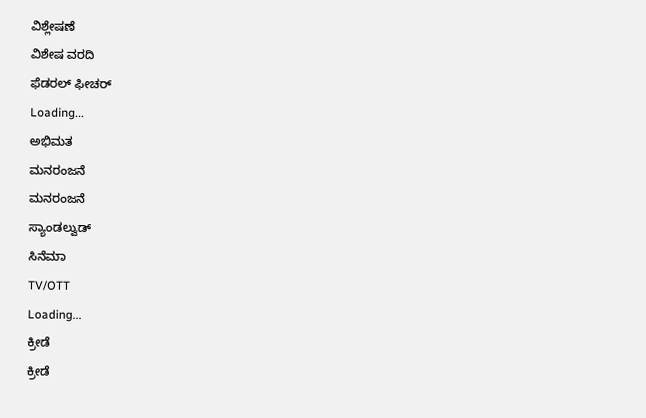ವಿಶ್ಲೇಷಣೆ
ವಿಶೇಷ ವರದಿ
ಫೆಡರಲ್ ಫೀಚರ್
Loading...
ಅಭಿಮತ
ಮನರಂಜನೆ
ಮನರಂಜನೆ
ಸ್ಯಾಂಡಲ್ವುಡ್
ಸಿನೆಮಾ
TV/OTT
Loading...
ಕ್ರೀಡೆ
ಕ್ರೀಡೆ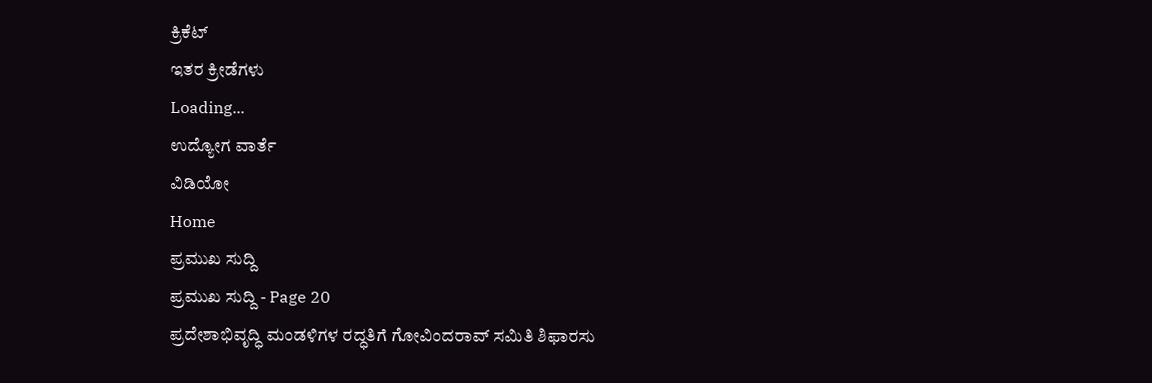ಕ್ರಿಕೆಟ್
ಇತರ ಕ್ರೀಡೆಗಳು
Loading...
ಉದ್ಯೋಗ ವಾರ್ತೆ
ವಿಡಿಯೋ
Home
ಪ್ರಮುಖ ಸುದ್ದಿ
ಪ್ರಮುಖ ಸುದ್ದಿ - Page 20
ಪ್ರದೇಶಾಭಿವೃದ್ಧಿ ಮಂಡಳಿಗಳ ರದ್ಧತಿಗೆ ಗೋವಿಂದರಾವ್ ಸಮಿತಿ ಶಿಫಾರಸು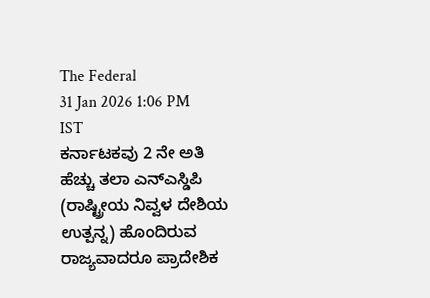The Federal
31 Jan 2026 1:06 PM IST
ಕರ್ನಾಟಕವು 2 ನೇ ಅತಿ ಹೆಚ್ಚು ತಲಾ ಎನ್ಎಸ್ಡಿಪಿ (ರಾಷ್ಟ್ರೀಯ ನಿವ್ವಳ ದೇಶಿಯ ಉತ್ಪನ್ನ) ಹೊಂದಿರುವ ರಾಜ್ಯವಾದರೂ ಪ್ರಾದೇಶಿಕ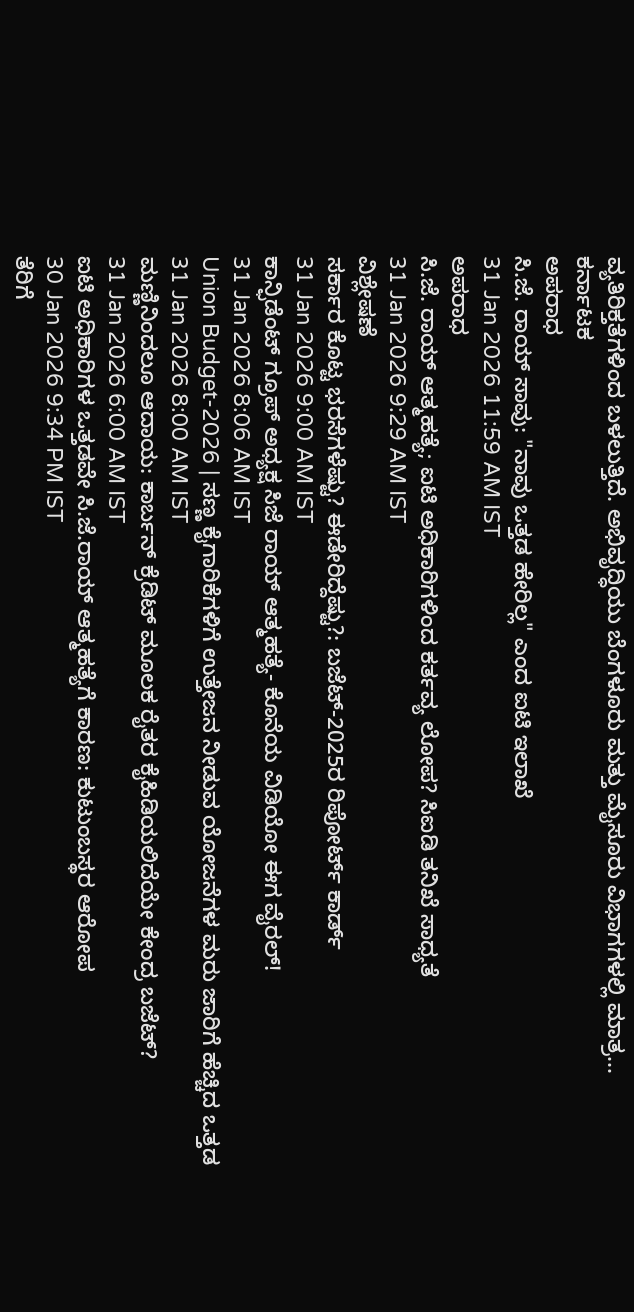ವ್ಯತಿರಿಕ್ತತೆಗಳಿಂದ ಬಳಲುತ್ತಿದೆ. ಅಭಿವೃದ್ಧಿಯು ಬೆಂಗಳೂರು ಮತ್ತು ಮೈಸೂರು ವಿಭಾಗಗಳಲ್ಲಿ ಮಾತ್ರ...
ಕರ್ನಾಟಕ
ಅಪರಾಧ
ಸಿ.ಜೆ. ರಾಯ್ ಸಾವು: "ನಾವು ಒತ್ತಡ ಹೇರಿಲ್ಲ" ಎಂದ ಐಟಿ ಇಲಾಖೆ
31 Jan 2026 11:59 AM IST
ಅಪರಾಧ
ಸಿ.ಜೆ. ರಾಯ್ ಆತ್ಮಹತ್ಯೆ; ಐಟಿ ಅಧಿಕಾರಿಗಳಿಂದ ಕರ್ತವ್ಯ ಲೋಪ? ಸಿಐಡಿ ತನಿಖೆ ಸಾಧ್ಯತೆ
31 Jan 2026 9:29 AM IST
ವಿಶ್ಲೇಷಣೆ
ಸರ್ಕಾರ ಕೊಟ್ಟ ಭರಸೆಗಳೆಷ್ಟು? ಈಡೇರಿದ್ದೆಷ್ಟು?: ಬಜೆಟ್-2025ರ ರಿಪೋರ್ಟ್ ಕಾರ್ಡ್
31 Jan 2026 9:00 AM IST
ಕಾನ್ಫಿಡೆಂಟ್ ಗ್ರೂಪ್ ಅಧ್ಯಕ್ಷ ಸಿಜೆ ರಾಯ್ ಆತ್ಮಹತ್ಯೆ- ಕೊನೆಯ ವಿಡಿಯೋ ಈಗ ವೈರಲ್!
31 Jan 2026 8:06 AM IST
Union Budget-2026 | ಸಣ್ಣ ಕೈಗಾರಿಕೆಗಳಿಗೆ ಉತ್ತೇಜನ ನೀಡುವ ಯೋಜನೆಗಳ ಮರು ಜಾರಿಗೆ ಹೆಚ್ಚಿದ ಒತ್ತಡ
31 Jan 2026 8:00 AM IST
ಮಣ್ಣಿನಿಂದಲೂ ಆದಾಯ: ಕಾರ್ಬನ್ ಕ್ರೆಡಿಟ್ ಮೂಲಕ ರೈತರ ಕೈಹಿಡಿಯಲಿದೆಯೇ ಕೇಂದ್ರ ಬಜೆಟ್?
31 Jan 2026 6:00 AM IST
ಐಟಿ ಅಧಿಕಾರಿಗಳ ಒತ್ತಡವೇ ಸಿ.ಜೆ.ರಾಯ್ ಆತ್ಮಹತ್ಯೆಗೆ ಕಾರಣ: ಕುಟುಂಬಸ್ಥರ ಆರೋಪ
30 Jan 2026 9:34 PM IST
ತೆರಿಗೆ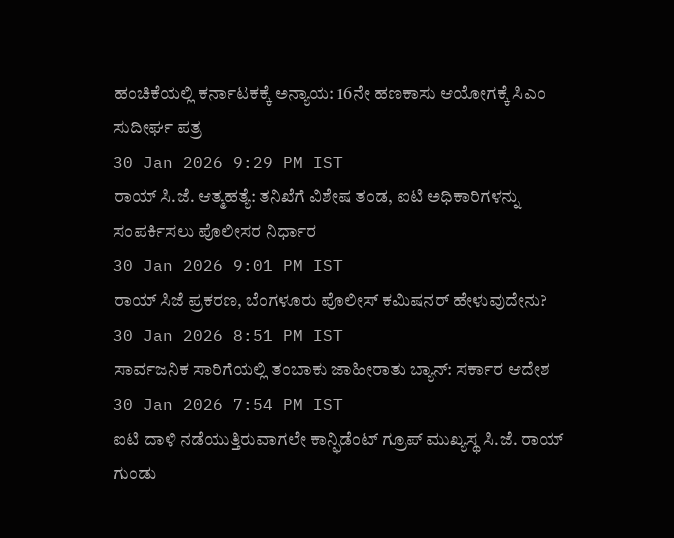ಹಂಚಿಕೆಯಲ್ಲಿ ಕರ್ನಾಟಕಕ್ಕೆ ಅನ್ಯಾಯ: 16ನೇ ಹಣಕಾಸು ಆಯೋಗಕ್ಕೆ ಸಿಎಂ ಸುದೀರ್ಘ ಪತ್ರ
30 Jan 2026 9:29 PM IST
ರಾಯ್ ಸಿ.ಜೆ. ಆತ್ಮಹತ್ಯೆ: ತನಿಖೆಗೆ ವಿಶೇಷ ತಂಡ, ಐಟಿ ಅಧಿಕಾರಿಗಳನ್ನು ಸಂಪರ್ಕಿಸಲು ಪೊಲೀಸರ ನಿರ್ಧಾರ
30 Jan 2026 9:01 PM IST
ರಾಯ್ ಸಿಜೆ ಪ್ರಕರಣ, ಬೆಂಗಳೂರು ಪೊಲೀಸ್ ಕಮಿಷನರ್ ಹೇಳುವುದೇನು?
30 Jan 2026 8:51 PM IST
ಸಾರ್ವಜನಿಕ ಸಾರಿಗೆಯಲ್ಲಿ ತಂಬಾಕು ಜಾಹೀರಾತು ಬ್ಯಾನ್: ಸರ್ಕಾರ ಆದೇಶ
30 Jan 2026 7:54 PM IST
ಐಟಿ ದಾಳಿ ನಡೆಯುತ್ತಿರುವಾಗಲೇ ಕಾನ್ಫಿಡೆಂಟ್ ಗ್ರೂಪ್ ಮುಖ್ಯಸ್ಥ ಸಿ.ಜೆ. ರಾಯ್ ಗುಂಡು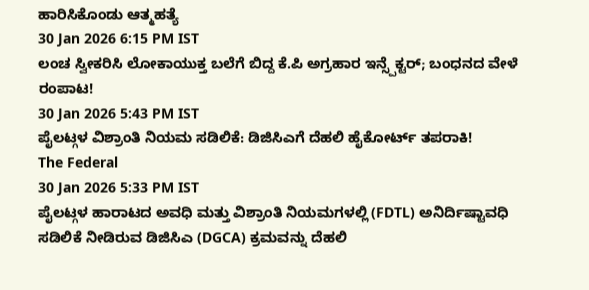ಹಾರಿಸಿಕೊಂಡು ಆತ್ಮಹತ್ಯೆ
30 Jan 2026 6:15 PM IST
ಲಂಚ ಸ್ವೀಕರಿಸಿ ಲೋಕಾಯುಕ್ತ ಬಲೆಗೆ ಬಿದ್ದ ಕೆ.ಪಿ ಅಗ್ರಹಾರ ಇನ್ಸ್ಪೆಕ್ಟರ್; ಬಂಧನದ ವೇಳೆ ರಂಪಾಟ!
30 Jan 2026 5:43 PM IST
ಪೈಲಟ್ಗಳ ವಿಶ್ರಾಂತಿ ನಿಯಮ ಸಡಿಲಿಕೆ: ಡಿಜಿಸಿಎಗೆ ದೆಹಲಿ ಹೈಕೋರ್ಟ್ ತಪರಾಕಿ!
The Federal
30 Jan 2026 5:33 PM IST
ಪೈಲಟ್ಗಳ ಹಾರಾಟದ ಅವಧಿ ಮತ್ತು ವಿಶ್ರಾಂತಿ ನಿಯಮಗಳಲ್ಲಿ (FDTL) ಅನಿರ್ದಿಷ್ಟಾವಧಿ ಸಡಿಲಿಕೆ ನೀಡಿರುವ ಡಿಜಿಸಿಎ (DGCA) ಕ್ರಮವನ್ನು ದೆಹಲಿ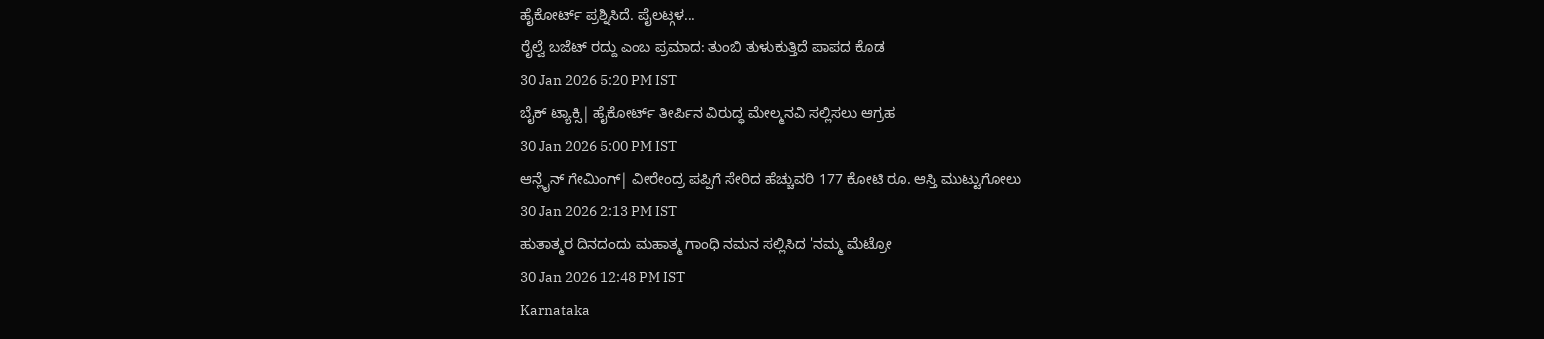ಹೈಕೋರ್ಟ್ ಪ್ರಶ್ನಿಸಿದೆ. ಪೈಲಟ್ಗಳ...
ರೈಲ್ವೆ ಬಜೆಟ್ ರದ್ದು ಎಂಬ ಪ್ರಮಾದ: ತುಂಬಿ ತುಳುಕುತ್ತಿದೆ ಪಾಪದ ಕೊಡ
30 Jan 2026 5:20 PM IST
ಬೈಕ್ ಟ್ಯಾಕ್ಸಿ| ಹೈಕೋರ್ಟ್ ತೀರ್ಪಿನ ವಿರುದ್ಧ ಮೇಲ್ಮನವಿ ಸಲ್ಲಿಸಲು ಆಗ್ರಹ
30 Jan 2026 5:00 PM IST
ಆನ್ಲೈನ್ ಗೇಮಿಂಗ್| ವೀರೇಂದ್ರ ಪಪ್ಪಿಗೆ ಸೇರಿದ ಹೆಚ್ಚುವರಿ 177 ಕೋಟಿ ರೂ. ಆಸ್ತಿ ಮುಟ್ಟುಗೋಲು
30 Jan 2026 2:13 PM IST
ಹುತಾತ್ಮರ ದಿನದಂದು ಮಹಾತ್ಮ ಗಾಂಧಿ ನಮನ ಸಲ್ಲಿಸಿದ 'ನಮ್ಮ ಮೆಟ್ರೋ
30 Jan 2026 12:48 PM IST
Karnataka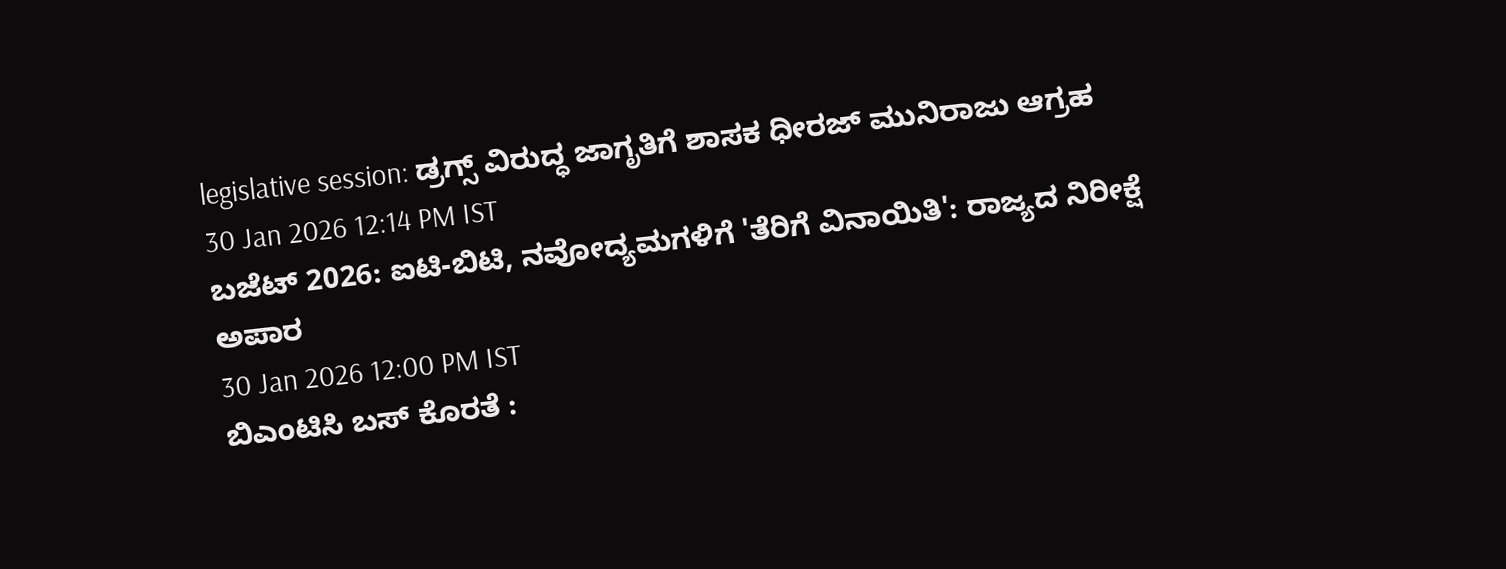legislative session: ಡ್ರಗ್ಸ್ ವಿರುದ್ಧ ಜಾಗೃತಿಗೆ ಶಾಸಕ ಧೀರಜ್ ಮುನಿರಾಜು ಆಗ್ರಹ
30 Jan 2026 12:14 PM IST
ಬಜೆಟ್ 2026: ಐಟಿ-ಬಿಟಿ, ನವೋದ್ಯಮಗಳಿಗೆ 'ತೆರಿಗೆ ವಿನಾಯಿತಿ': ರಾಜ್ಯದ ನಿರೀಕ್ಷೆ ಅಪಾರ
30 Jan 2026 12:00 PM IST
ಬಿಎಂಟಿಸಿ ಬಸ್ ಕೊರತೆ :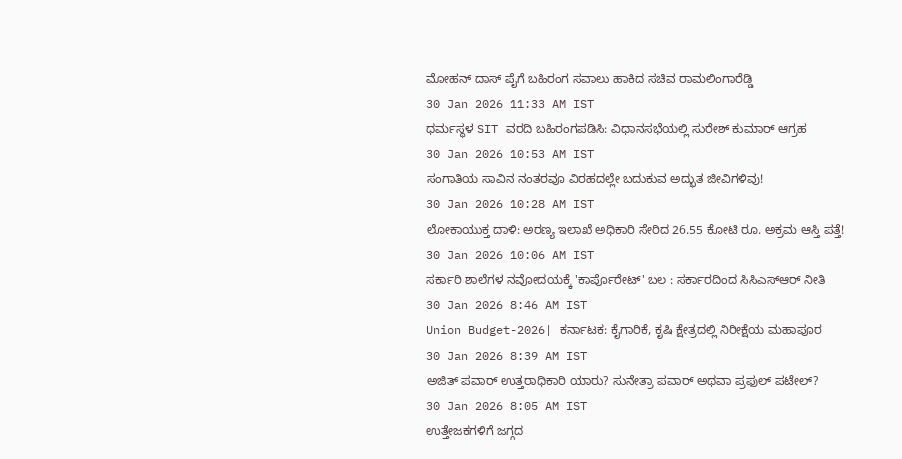ಮೋಹನ್ ದಾಸ್ ಪೈಗೆ ಬಹಿರಂಗ ಸವಾಲು ಹಾಕಿದ ಸಚಿವ ರಾಮಲಿಂಗಾರೆಡ್ಡಿ
30 Jan 2026 11:33 AM IST
ಧರ್ಮಸ್ಥಳ SIT ವರದಿ ಬಹಿರಂಗಪಡಿಸಿ: ವಿಧಾನಸಭೆಯಲ್ಲಿ ಸುರೇಶ್ ಕುಮಾರ್ ಆಗ್ರಹ
30 Jan 2026 10:53 AM IST
ಸಂಗಾತಿಯ ಸಾವಿನ ನಂತರವೂ ವಿರಹದಲ್ಲೇ ಬದುಕುವ ಅದ್ಭುತ ಜೀವಿಗಳಿವು!
30 Jan 2026 10:28 AM IST
ಲೋಕಾಯುಕ್ತ ದಾಳಿ: ಅರಣ್ಯ ಇಲಾಖೆ ಅಧಿಕಾರಿ ಸೇರಿದ 26.55 ಕೋಟಿ ರೂ. ಅಕ್ರಮ ಆಸ್ತಿ ಪತ್ತೆ!
30 Jan 2026 10:06 AM IST
ಸರ್ಕಾರಿ ಶಾಲೆಗಳ ನವೋದಯಕ್ಕೆ 'ಕಾರ್ಪೊರೇಟ್' ಬಲ : ಸರ್ಕಾರದಿಂದ ಸಿಸಿಎಸ್ಆರ್ ನೀತಿ
30 Jan 2026 8:46 AM IST
Union Budget-2026| ಕರ್ನಾಟಕ: ಕೈಗಾರಿಕೆ, ಕೃಷಿ ಕ್ಷೇತ್ರದಲ್ಲಿ ನಿರೀಕ್ಷೆಯ ಮಹಾಪೂರ
30 Jan 2026 8:39 AM IST
ಅಜಿತ್ ಪವಾರ್ ಉತ್ತರಾಧಿಕಾರಿ ಯಾರು? ಸುನೇತ್ರಾ ಪವಾರ್ ಅಥವಾ ಪ್ರಫುಲ್ ಪಟೇಲ್?
30 Jan 2026 8:05 AM IST
ಉತ್ತೇಜಕಗಳಿಗೆ ಜಗ್ಗದ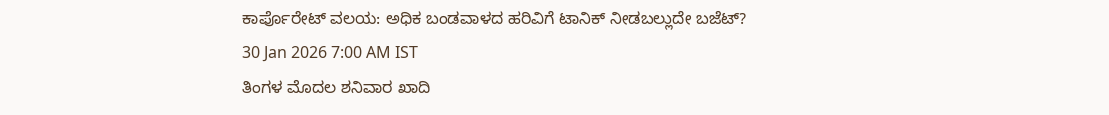ಕಾರ್ಪೊರೇಟ್ ವಲಯ: ಅಧಿಕ ಬಂಡವಾಳದ ಹರಿವಿಗೆ ಟಾನಿಕ್ ನೀಡಬಲ್ಲುದೇ ಬಜೆಟ್?
30 Jan 2026 7:00 AM IST
ತಿಂಗಳ ಮೊದಲ ಶನಿವಾರ ಖಾದಿ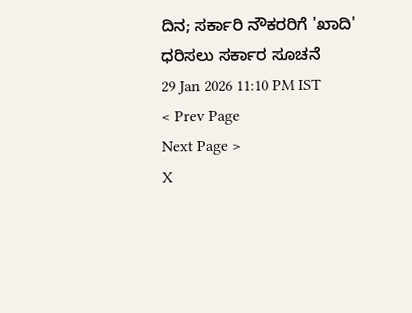ದಿನ; ಸರ್ಕಾರಿ ನೌಕರರಿಗೆ 'ಖಾದಿ' ಧರಿಸಲು ಸರ್ಕಾರ ಸೂಚನೆ
29 Jan 2026 11:10 PM IST
< Prev Page
Next Page >
X